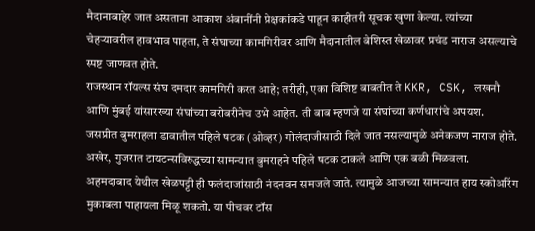मैदानाबाहेर जात असताना आकाश अंबानींनी प्रेक्षकांकडे पाहून काहीतरी सूचक खुणा केल्या. त्यांच्या चेहऱ्यावरील हावभाव पाहता, ते संघाच्या कामगिरीवर आणि मैदानातील बेशिस्त खेळावर प्रचंड नाराज असल्याचे स्पष्ट जाणवत होते.
राजस्थान रॉयल्स संघ दमदार कामगिरी करत आहे; तरीही, एका विशिष्ट बाबतीत ते KKR, CSK, लखनौ आणि मुंबई यांसारख्या संघांच्या बरोबरीनेच उभे आहेत. ती बाब म्हणजे या संघांच्या कर्णधारांचे अपयश.
जसप्रीत बुमराहला डावातील पहिले षटक (ओव्हर) गोलंदाजीसाठी दिले जात नसल्यामुळे अनेकजण नाराज होते. अखेर, गुजरात टायटन्सविरुद्धच्या सामन्यात बुमराहने पहिले षटक टाकले आणि एक बळी मिळवला.
अहमदाबाद येथील खेळपट्टी ही फलंदाजांसाठी नंदनवन समजले जाते. त्यामुळे आजच्या सामन्यात हाय स्कोअरिंग मुकाबला पाहायला मिळू शकतो. या पीचवर टॉस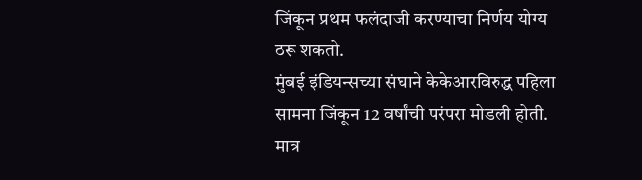जिंकून प्रथम फलंदाजी करण्याचा निर्णय योग्य ठरू शकतो.
मुंबई इंडियन्सच्या संघाने केकेआरविरुद्ध पहिला सामना जिंकून 12 वर्षांची परंपरा मोडली होती. मात्र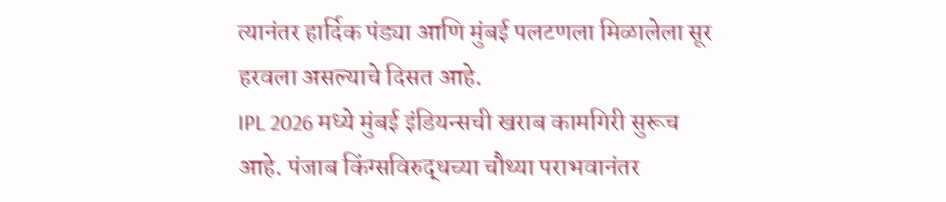त्यानंतर हार्दिक पंड्या आणि मुंबई पलटणला मिळालेला सूर हरवला असल्याचे दिसत आहे.
IPL 2026 मध्ये मुंबई इंडियन्सची खराब कामगिरी सुरूच आहे. पंजाब किंग्सविरुद्धच्या चौथ्या पराभवानंतर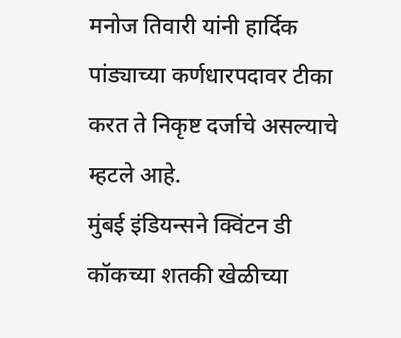मनोज तिवारी यांनी हार्दिक पांड्याच्या कर्णधारपदावर टीका करत ते निकृष्ट दर्जाचे असल्याचे म्हटले आहे.
मुंबई इंडियन्सने क्विंटन डी कॉकच्या शतकी खेळीच्या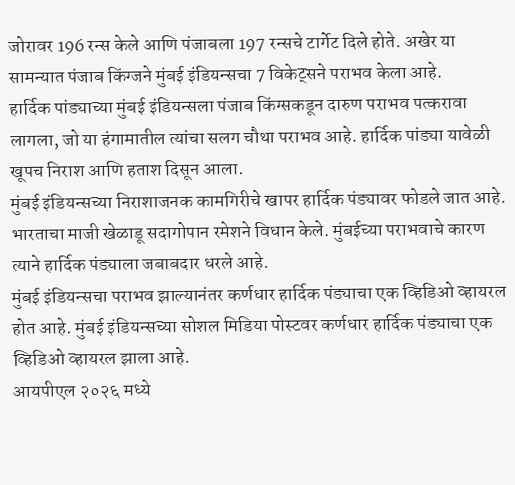जोरावर 196 रन्स केले आणि पंजाबला 197 रन्सचे टार्गेट दिले होते. अखेर या सामन्यात पंजाब किंग्जने मुंबई इंडियन्सचा 7 विकेट्सने पराभव केला आहे.
हार्दिक पांड्याच्या मुंबई इंडियन्सला पंजाब किंग्सकडून दारुण पराभव पत्करावा लागला, जो या हंगामातील त्यांचा सलग चौथा पराभव आहे. हार्दिक पांड्या यावेळी खूपच निराश आणि हताश दिसून आला.
मुंबई इंडियन्सच्या निराशाजनक कामगिरीचे खापर हार्दिक पंड्यावर फोडले जात आहे. भारताचा माजी खेळाडू सदागोपान रमेशने विधान केले. मुंबईच्या पराभवाचे कारण त्याने हार्दिक पंड्याला जबाबदार धरले आहे.
मुंबई इंडियन्सचा पराभव झाल्यानंतर कर्णधार हार्दिक पंड्याचा एक व्हिडिओ व्हायरल होत आहे. मुंबई इंडियन्सच्या सोशल मिडिया पोस्टवर कर्णधार हार्दिक पंड्याचा एक व्हिडिओ व्हायरल झाला आहे.
आयपीएल २०२६ मध्ये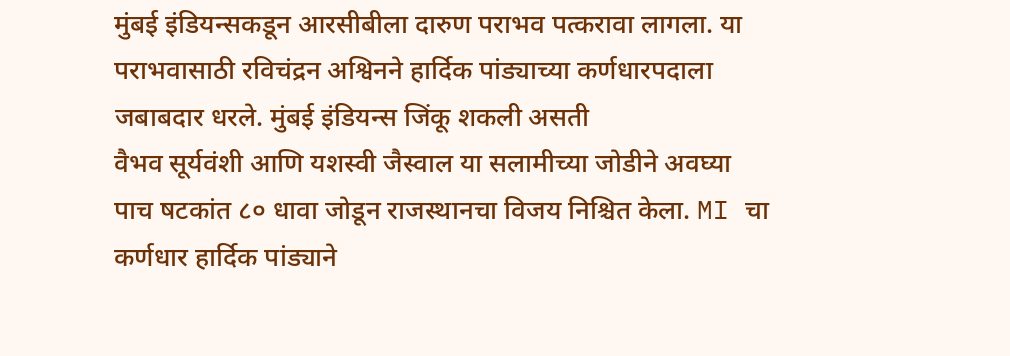मुंबई इंडियन्सकडून आरसीबीला दारुण पराभव पत्करावा लागला. या पराभवासाठी रविचंद्रन अश्विनने हार्दिक पांड्याच्या कर्णधारपदाला जबाबदार धरले. मुंबई इंडियन्स जिंकू शकली असती
वैभव सूर्यवंशी आणि यशस्वी जैस्वाल या सलामीच्या जोडीने अवघ्या पाच षटकांत ८० धावा जोडून राजस्थानचा विजय निश्चित केला. MI चा कर्णधार हार्दिक पांड्याने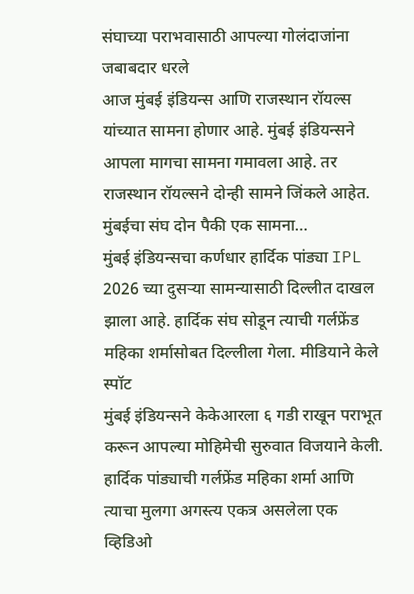संघाच्या पराभवासाठी आपल्या गोलंदाजांना जबाबदार धरले
आज मुंबई इंडियन्स आणि राजस्थान रॉयल्स यांच्यात सामना होणार आहे. मुंबई इंडियन्सने आपला मागचा सामना गमावला आहे. तर राजस्थान रॉयल्सने दोन्ही सामने जिंकले आहेत. मुंबईचा संघ दोन पैकी एक सामना…
मुंबई इंडियन्सचा कर्णधार हार्दिक पांड्या IPL 2026 च्या दुसऱ्या सामन्यासाठी दिल्लीत दाखल झाला आहे. हार्दिक संघ सोडून त्याची गर्लफ्रेंड महिका शर्मासोबत दिल्लीला गेला. मीडियाने केले स्पॉट
मुंबई इंडियन्सने केकेआरला ६ गडी राखून पराभूत करून आपल्या मोहिमेची सुरुवात विजयाने केली. हार्दिक पांड्याची गर्लफ्रेंड महिका शर्मा आणि त्याचा मुलगा अगस्त्य एकत्र असलेला एक व्हिडिओ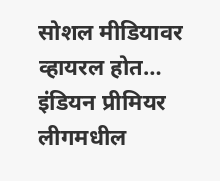सोशल मीडियावर व्हायरल होत…
इंडियन प्रीमियर लीगमधील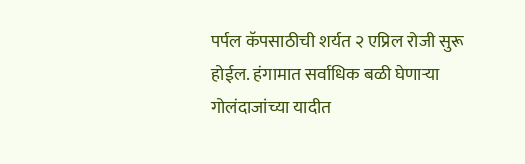पर्पल कॅपसाठीची शर्यत २ एप्रिल रोजी सुरू होईल. हंगामात सर्वाधिक बळी घेणाऱ्या गोलंदाजांच्या यादीत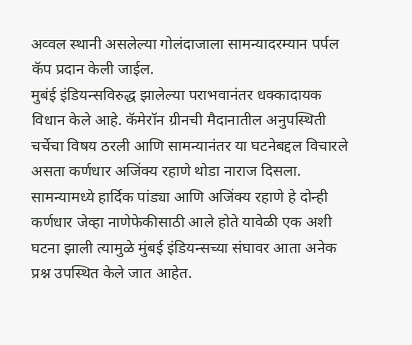अव्वल स्थानी असलेल्या गोलंदाजाला सामन्यादरम्यान पर्पल कॅप प्रदान केली जाईल.
मुबंई इंडियन्सविरुद्ध झालेल्या पराभवानंतर धक्कादायक विधान केले आहे. कॅमेरॉन ग्रीनची मैदानातील अनुपस्थिती चर्चेचा विषय ठरली आणि सामन्यानंतर या घटनेबद्दल विचारले असता कर्णधार अजिंक्य रहाणे थोडा नाराज दिसला.
सामन्यामध्ये हार्दिक पांड्या आणि अजिंक्य रहाणे हे दोन्ही कर्णधार जेव्हा नाणेफेकीसाठी आले होते यावेळी एक अशी घटना झाली त्यामुळे मुंबई इंडियन्सच्या संघावर आता अनेक प्रश्न उपस्थित केले जात आहेत.